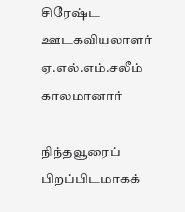சிரேஷ்ட ஊடகவியலாளர் ஏ.எல்.எம்.சலீம் காலமானார்

நிந்தவூரைப் பிறப்பிடமாகக்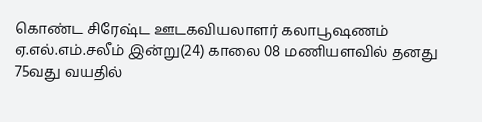கொண்ட சிரேஷ்ட ஊடகவியலாளர் கலாபூஷணம் ஏ.எல்.எம்.சலீம் இன்று(24) காலை 08 மணியளவில் தனது 75வது வயதில்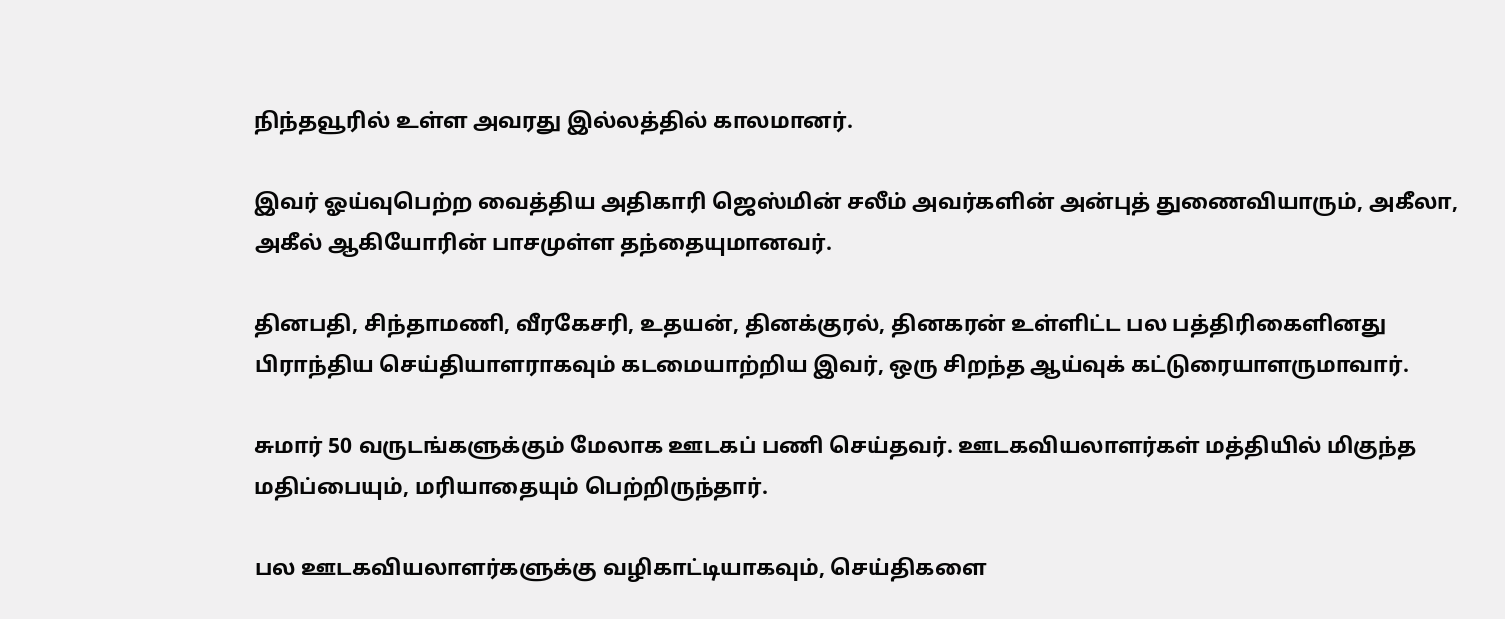நிந்தவூரில் உள்ள அவரது இல்லத்தில் காலமானர்.

இவர் ஓய்வுபெற்ற வைத்திய அதிகாரி ஜெஸ்மின் சலீம் அவர்களின் அன்புத் துணைவியாரும், அகீலா, அகீல் ஆகியோரின் பாசமுள்ள தந்தையுமானவர்.

தினபதி, சிந்தாமணி, வீரகேசரி, உதயன், தினக்குரல், தினகரன் உள்ளிட்ட பல பத்திரிகைளினது பிராந்திய செய்தியாளராகவும் கடமையாற்றிய இவர், ஒரு சிறந்த ஆய்வுக் கட்டுரையாளருமாவார்.

சுமார் 50 வருடங்களுக்கும் மேலாக ஊடகப் பணி செய்தவர். ஊடகவியலாளர்கள் மத்தியில் மிகுந்த மதிப்பையும், மரியாதையும் பெற்றிருந்தார்.

பல ஊடகவியலாளர்களுக்கு வழிகாட்டியாகவும், செய்திகளை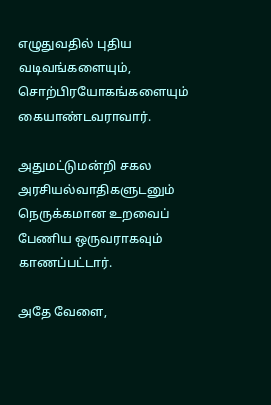எழுதுவதில் புதிய வடிவங்களையும், சொற்பிரயோகங்களையும் கையாண்டவராவார்.

அதுமட்டுமன்றி சகல அரசியல்வாதிகளுடனும் நெருக்கமான உறவைப் பேணிய ஒருவராகவும் காணப்பட்டார்.

அதே வேளை,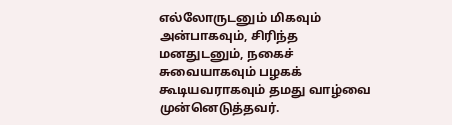எல்லோருடனும் மிகவும் அன்பாகவும், சிரிந்த மனதுடனும், நகைச் சுவையாகவும் பழகக் கூடியவராகவும் தமது வாழ்வை முன்னெடுத்தவர்.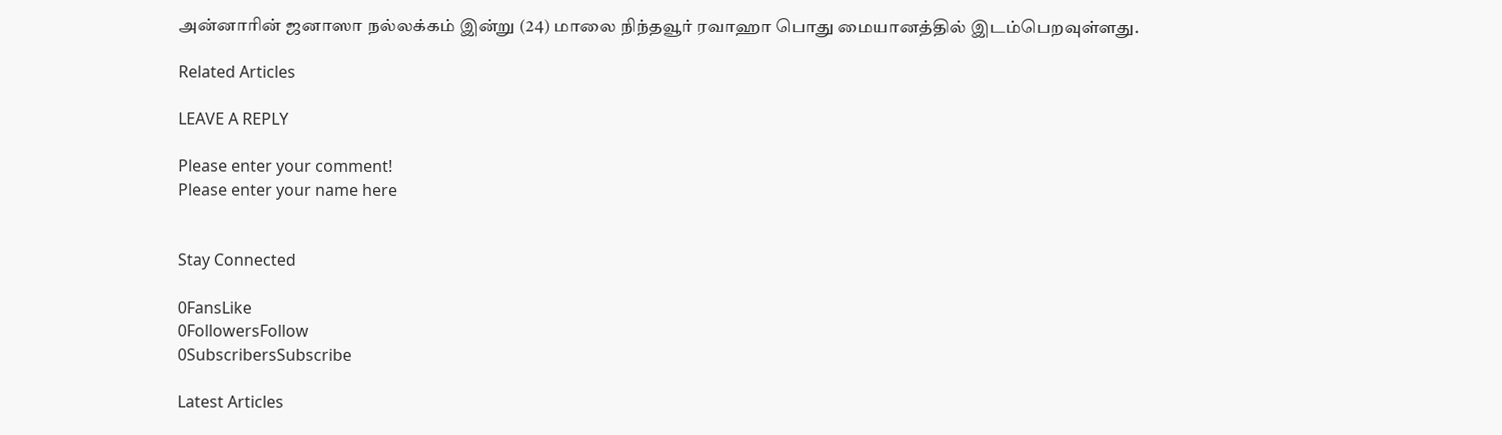அன்னாரின் ஜனாஸா நல்லக்கம் இன்று (24) மாலை நிந்தவூர் ரவாஹா பொது மையானத்தில் இடம்பெறவுள்ளது.

Related Articles

LEAVE A REPLY

Please enter your comment!
Please enter your name here


Stay Connected

0FansLike
0FollowersFollow
0SubscribersSubscribe

Latest Articles